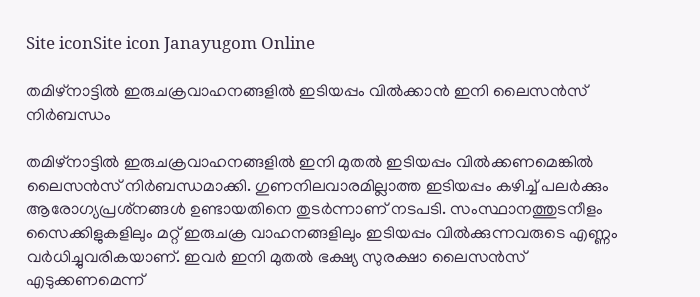Site iconSite icon Janayugom Online

തമിഴ്‌നാട്ടില്‍ ഇരുചക്രവാഹനങ്ങളിൽ ഇടിയപ്പം വിൽക്കാൻ ഇനി ലൈസന്‍സ് നിര്‍ബന്ധം

തമിഴ്‌നാട്ടില്‍ ഇരുചക്രവാഹനങ്ങളിൽ ഇനി മുതല്‍ ഇടിയപ്പം വില്‍ക്കണമെങ്കില്‍ ലൈസന്‍സ് നിര്‍ബന്ധമാക്കി. ഗുണനിലവാരമില്ലാത്ത ഇടിയപ്പം കഴിച്ച് പലര്‍ക്കും ആരോഗ്യപ്രശ്‌നങ്ങള്‍ ഉണ്ടായതിനെ തുടര്‍ന്നാണ് നടപടി. സംസ്ഥാനത്തുടനീളം സൈക്കിളുകളിലും മറ്റ് ഇരുചക്ര വാഹനങ്ങളിലും ഇടിയപ്പം വില്‍ക്കുന്നവരുടെ എണ്ണം വര്‍ധിച്ചുവരികയാണ്. ഇവര്‍ ഇനി മുതല്‍ ഭക്ഷ്യ സുരക്ഷാ ലൈസന്‍സ് എടുക്കണമെന്ന്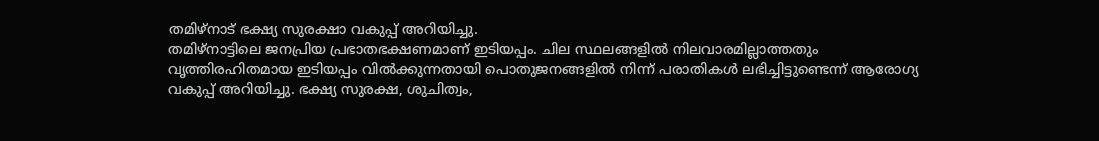തമിഴ്നാട് ഭക്ഷ്യ സുരക്ഷാ വകുപ്പ് അറിയിച്ചു.
തമിഴ്നാട്ടിലെ ജനപ്രിയ പ്രഭാതഭക്ഷണമാണ് ഇടിയപ്പം. ചില സ്ഥലങ്ങളില്‍ നിലവാരമില്ലാത്തതും വൃത്തിരഹിതമായ ഇടിയപ്പം വില്‍ക്കുന്നതായി പൊതുജനങ്ങളില്‍ നിന്ന് പരാതികള്‍ ലഭിച്ചിട്ടുണ്ടെന്ന് ആരോഗ്യ വകുപ്പ് അറിയിച്ചു. ഭക്ഷ്യ സുരക്ഷ, ശുചിത്വം,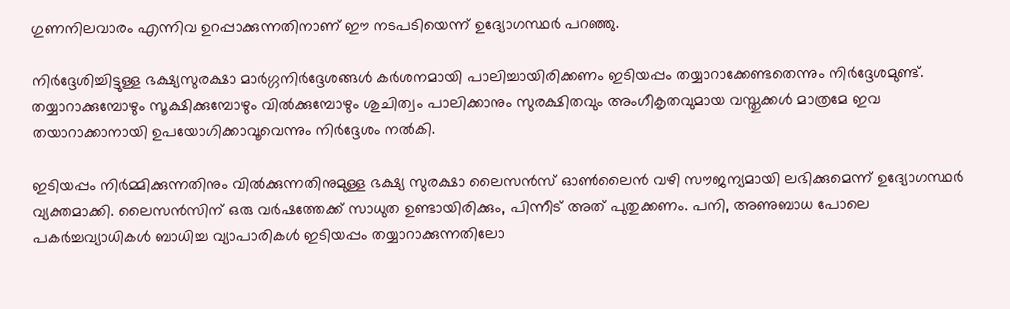ഗുണനിലവാരം എന്നിവ ഉറപ്പാക്കുന്നതിനാണ് ഈ നടപടിയെന്ന് ഉദ്യോഗസ്ഥര്‍ പറഞ്ഞു.

നിര്‍ദ്ദേശിച്ചിട്ടുള്ള ഭക്ഷ്യസുരക്ഷാ മാര്‍ഗ്ഗനിര്‍ദ്ദേശങ്ങള്‍ കര്‍ശനമായി പാലിച്ചായിരിക്കണം ഇടിയപ്പം തയ്യാറാക്കേണ്ടതെന്നും നിര്‍ദ്ദേശമുണ്ട്. തയ്യാറാക്കുമ്പോഴും സൂക്ഷിക്കുമ്പോഴും വില്‍ക്കുമ്പോഴും ശുചിത്വം പാലിക്കാനും സുരക്ഷിതവും അംഗീകൃതവുമായ വസ്തുക്കള്‍ മാത്രമേ ഇവ തയാറാക്കാനായി ഉപയോഗിക്കാവൂവെന്നും നിര്‍ദ്ദേശം നല്‍കി.

ഇടിയപ്പം നിര്‍മ്മിക്കുന്നതിനും വില്‍ക്കുന്നതിനുമുള്ള ഭക്ഷ്യ സുരക്ഷാ ലൈസന്‍സ് ഓണ്‍ലൈന്‍ വഴി സൗജന്യമായി ലഭിക്കുമെന്ന് ഉദ്യോഗസ്ഥര്‍ വ്യക്തമാക്കി. ലൈസന്‍സിന് ഒരു വര്‍ഷത്തേക്ക് സാധുത ഉണ്ടായിരിക്കും, പിന്നീട് അത് പുതുക്കണം. പനി, അണുബാധ പോലെ പകര്‍ച്ചവ്യാധികള്‍ ബാധിച്ച വ്യാപാരികള്‍ ഇടിയപ്പം തയ്യാറാക്കുന്നതിലോ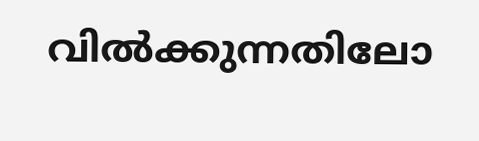വില്‍ക്കുന്നതിലോ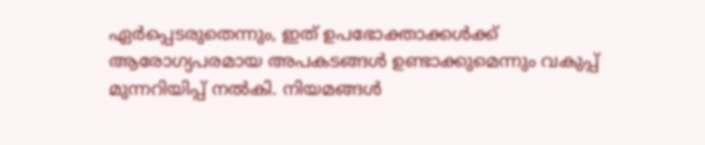ഏര്‍പ്പെടരുതെന്നും, ഇത് ഉപഭോക്താക്കള്‍ക്ക് ആരോഗ്യപരമായ അപകടങ്ങള്‍ ഉണ്ടാക്കുമെന്നും വകുപ്പ് മുന്നറിയിപ്പ് നല്‍കി. നിയമങ്ങള്‍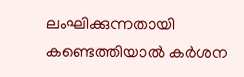ലംഘിക്കുന്നതായി കണ്ടെത്തിയാല്‍ കര്‍ശന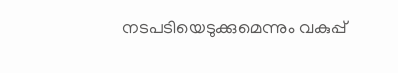നടപടിയെടുക്കുമെന്നും വകുപ്പ്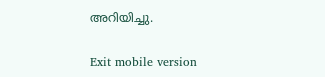അറിയിച്ചു.

Exit mobile version